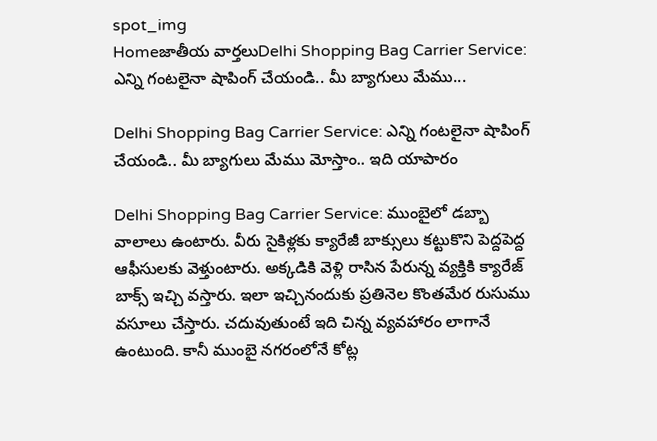spot_img
Homeజాతీయ వార్తలుDelhi Shopping Bag Carrier Service: ఎన్ని గంటలైనా షాపింగ్ చేయండి.. మీ బ్యాగులు మేము...

Delhi Shopping Bag Carrier Service: ఎన్ని గంటలైనా షాపింగ్ చేయండి.. మీ బ్యాగులు మేము మోస్తాం.. ఇది యాపారం

Delhi Shopping Bag Carrier Service: ముంబైలో డబ్బా వాలాలు ఉంటారు. వీరు సైకిళ్లకు క్యారేజీ బాక్సులు కట్టుకొని పెద్దపెద్ద ఆఫీసులకు వెళ్తుంటారు. అక్కడికి వెళ్లి రాసిన పేరున్న వ్యక్తికి క్యారేజ్ బాక్స్ ఇచ్చి వస్తారు. ఇలా ఇచ్చినందుకు ప్రతినెల కొంతమేర రుసుము వసూలు చేస్తారు. చదువుతుంటే ఇది చిన్న వ్యవహారం లాగానే ఉంటుంది. కానీ ముంబై నగరంలోనే కోట్ల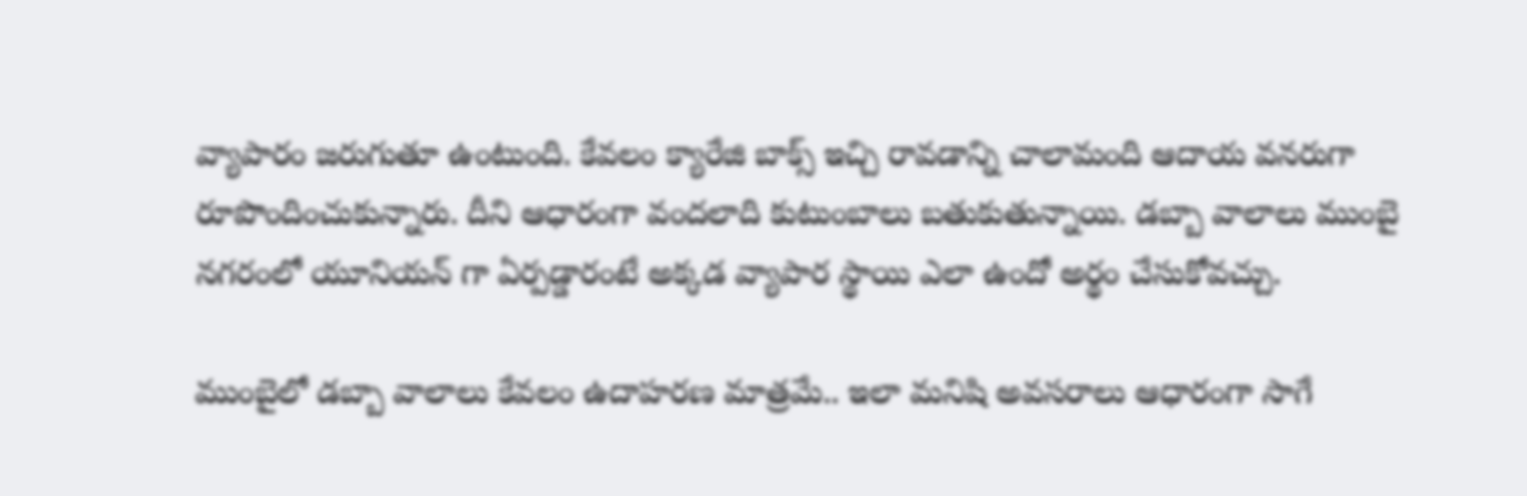వ్యాపారం జరుగుతూ ఉంటుంది. కేవలం క్యారేజి బాక్స్ ఇచ్చి రావడాన్ని చాలామంది ఆదాయ వనరుగా రూపొందించుకున్నారు. దీని ఆధారంగా వందలాది కుటుంబాలు బతుకుతున్నాయి. డబ్బా వాలాలు ముంబై నగరంలో యూనియన్ గా ఏర్పడ్డారంటే అక్కడ వ్యాపార స్థాయి ఎలా ఉందో అర్థం చేసుకోవచ్చు.

ముంబైలో డబ్బా వాలాలు కేవలం ఉదాహరణ మాత్రమే.. ఇలా మనిషి అవసరాలు ఆధారంగా సాగే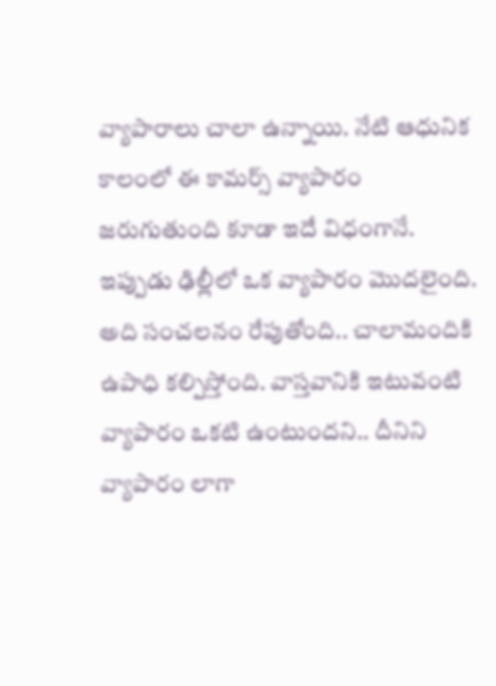వ్యాపారాలు చాలా ఉన్నాయి. నేటి ఆధునిక కాలంలో ఈ కామర్స్ వ్యాపారం జరుగుతుంది కూడా ఇదే విధంగానే. ఇప్పుడు ఢిల్లీలో ఒక వ్యాపారం మొదలైంది. అది సంచలనం రేపుతోంది.. చాలామందికి ఉపాధి కల్పిస్తోంది. వాస్తవానికి ఇటువంటి వ్యాపారం ఒకటి ఉంటుందని.. దీనిని వ్యాపారం లాగా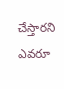చేస్తారని ఎవరూ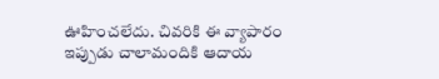ఊహించలేదు. చివరికి ఈ వ్యాపారం ఇప్పుడు చాలామందికి ఆదాయ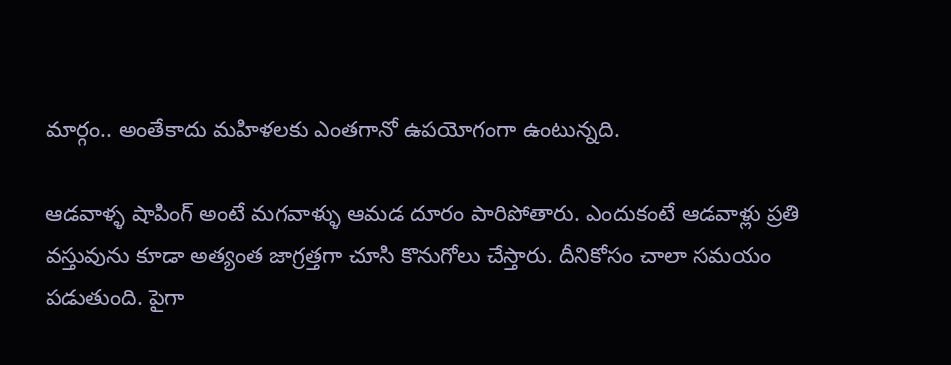మార్గం.. అంతేకాదు మహిళలకు ఎంతగానో ఉపయోగంగా ఉంటున్నది.

ఆడవాళ్ళ షాపింగ్ అంటే మగవాళ్ళు ఆమడ దూరం పారిపోతారు. ఎందుకంటే ఆడవాళ్లు ప్రతి వస్తువును కూడా అత్యంత జాగ్రత్తగా చూసి కొనుగోలు చేస్తారు. దీనికోసం చాలా సమయం పడుతుంది. పైగా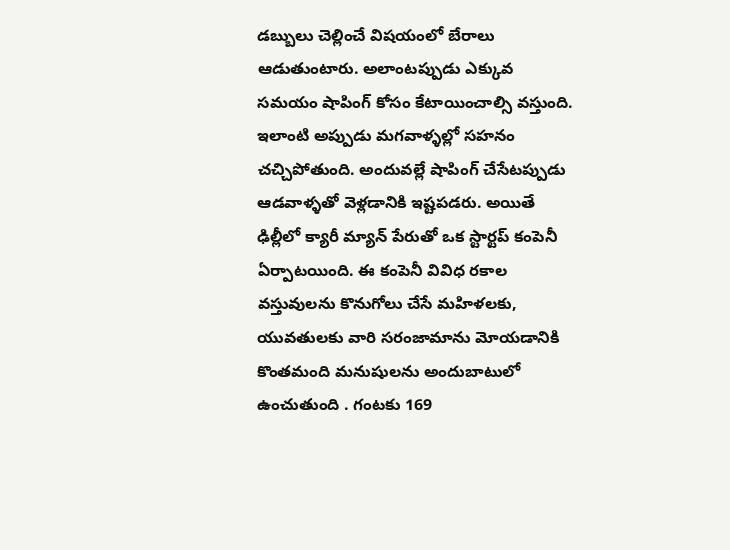డబ్బులు చెల్లించే విషయంలో బేరాలు ఆడుతుంటారు. అలాంటప్పుడు ఎక్కువ సమయం షాపింగ్ కోసం కేటాయించాల్సి వస్తుంది. ఇలాంటి అప్పుడు మగవాళ్ళల్లో సహనం చచ్చిపోతుంది. అందువల్లే షాపింగ్ చేసేటప్పుడు ఆడవాళ్ళతో వెళ్లడానికి ఇష్టపడరు. అయితే ఢిల్లీలో క్యారీ మ్యాన్ పేరుతో ఒక స్టార్టప్ కంపెనీ ఏర్పాటయింది. ఈ కంపెనీ వివిధ రకాల వస్తువులను కొనుగోలు చేసే మహిళలకు, యువతులకు వారి సరంజామాను మోయడానికి కొంతమంది మనుషులను అందుబాటులో ఉంచుతుంది . గంటకు 169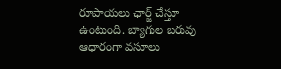రూపాయలు ఛార్జ్ చేస్తూ ఉంటుంది. బ్యాగుల బరువు ఆధారంగా వసూలు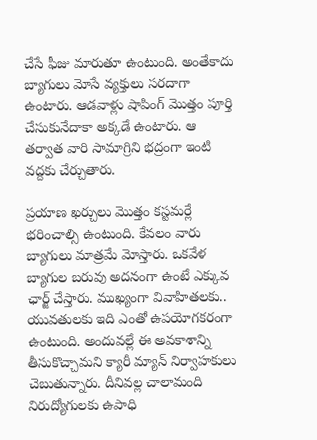చేసే ఫీజు మారుతూ ఉంటుంది. అంతేకాదు బ్యాగులు మోసే వ్యక్తులు సరదాగా ఉంటారు. ఆడవాళ్లు షాపింగ్ మొత్తం పూర్తి చేసుకునేదాకా అక్కడే ఉంటారు. ఆ తర్వాత వారి సామాగ్రిని భద్రంగా ఇంటి వద్దకు చేర్చుతారు.

ప్రయాణ ఖర్చులు మొత్తం కస్టమర్లే భరించాల్సి ఉంటుంది. కేవలం వారు బ్యాగులు మాత్రమే మోస్తారు. ఒకవేళ బ్యాగుల బరువు అదనంగా ఉంటే ఎక్కువ ఛార్జ్ చేస్తారు. ముఖ్యంగా వివాహితలకు.. యువతులకు ఇది ఎంతో ఉపయోగకరంగా ఉంటుంది. అందువల్లే ఈ అవకాశాన్ని తీసుకొచ్చామని క్యారీ మ్యాన్ నిర్వాహకులు చెబుతున్నారు. దీనివల్ల చాలామంది నిరుద్యోగులకు ఉపాధి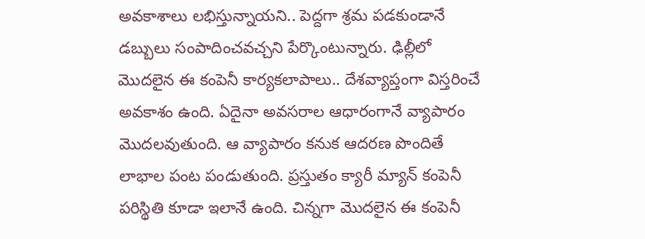అవకాశాలు లభిస్తున్నాయని.. పెద్దగా శ్రమ పడకుండానే డబ్బులు సంపాదించవచ్చని పేర్కొంటున్నారు. ఢిల్లీలో మొదలైన ఈ కంపెనీ కార్యకలాపాలు.. దేశవ్యాప్తంగా విస్తరించే అవకాశం ఉంది. ఏదైనా అవసరాల ఆధారంగానే వ్యాపారం మొదలవుతుంది. ఆ వ్యాపారం కనుక ఆదరణ పొందితే లాభాల పంట పండుతుంది. ప్రస్తుతం క్యారీ మ్యాన్ కంపెనీ పరిస్థితి కూడా ఇలానే ఉంది. చిన్నగా మొదలైన ఈ కంపెనీ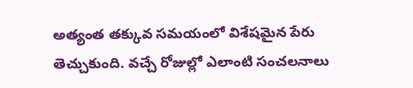అత్యంత తక్కువ సమయంలో విశేషమైన పేరు తెచ్చుకుంది. వచ్చే రోజుల్లో ఎలాంటి సంచలనాలు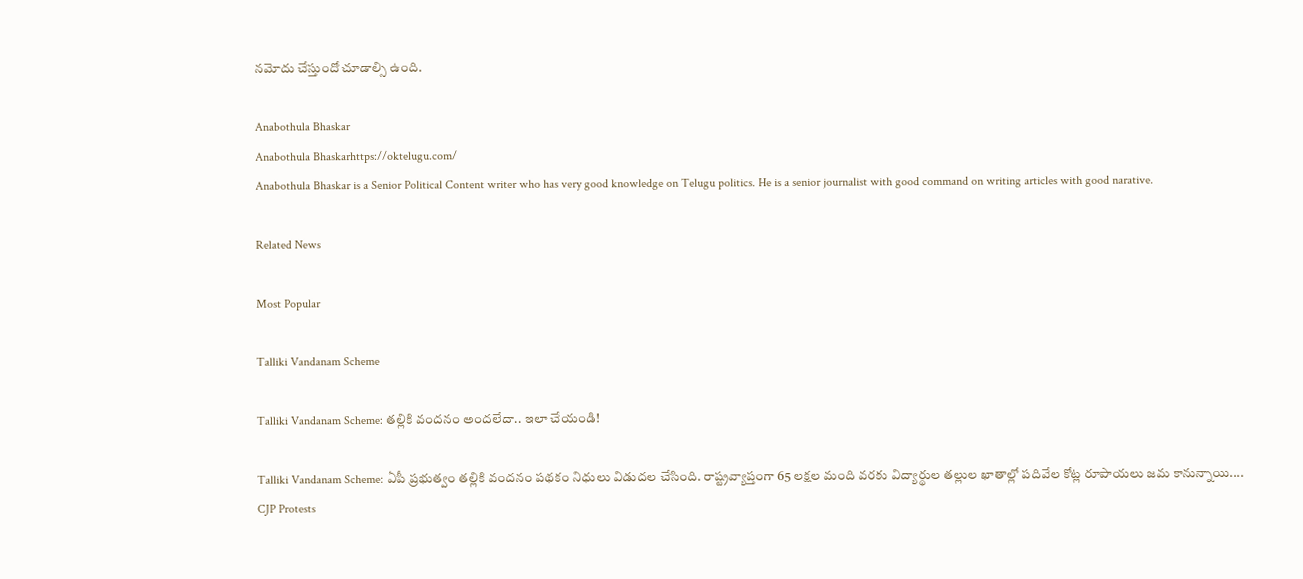నమోదు చేస్తుందో చూడాల్సి ఉంది.

Anabothula Bhaskar
Anabothula Bhaskarhttps://oktelugu.com/
Anabothula Bhaskar is a Senior Political Content writer who has very good knowledge on Telugu politics. He is a senior journalist with good command on writing articles with good narative.

Related News

Most Popular

Talliki Vandanam Scheme

Talliki Vandanam Scheme: తల్లికి వందనం అందలేదా.. ఇలా చేయండి!

Talliki Vandanam Scheme: ఏపీ ప్రభుత్వం తల్లికి వందనం పథకం నిధులు విడుదల చేసింది. రాష్ట్రవ్యాప్తంగా 65 లక్షల మంది వరకు విద్యార్థుల తల్లుల ఖాతాల్లో పదివేల కోట్ల రూపాయలు జమ కానున్నాయి....
CJP Protests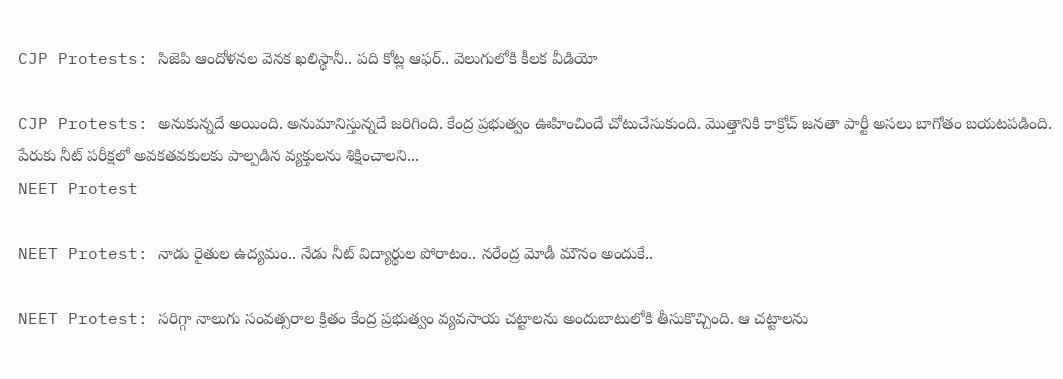CJP Protests: సిజెపి ఆందోళనల వెనక ఖలిస్థానీ.. పది కోట్ల ఆఫర్.. వెలుగులోకి కీలక వీడియో

CJP Protests: అనుకున్నదే అయింది. అనుమానిస్తున్నదే జరిగింది. కేంద్ర ప్రభుత్వం ఊహించిందే చోటుచేసుకుంది. మొత్తానికి కాక్రోచ్ జనతా పార్టీ అసలు బాగోతం బయటపడింది. పేరుకు నీట్ పరీక్షలో అవకతవకులకు పాల్పడిన వ్యక్తులను శిక్షించాలని...
NEET Protest

NEET Protest: నాడు రైతుల ఉద్యమం.. నేడు నీట్ విద్యార్థుల పోరాటం.. నరేంద్ర మోడీ మౌనం అందుకే..

NEET Protest: సరిగ్గా నాలుగు సంవత్సరాల క్రితం కేంద్ర ప్రభుత్వం వ్యవసాయ చట్టాలను అందుబాటులోకి తీసుకొచ్చింది. ఆ చట్టాలను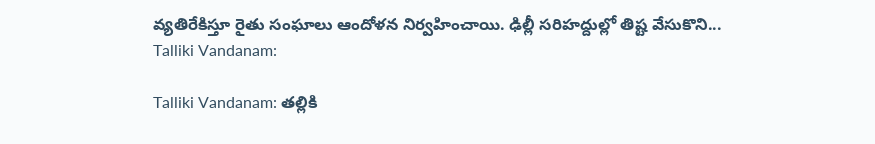వ్యతిరేకిస్తూ రైతు సంఘాలు ఆందోళన నిర్వహించాయి. ఢిల్లీ సరిహద్దుల్లో తిష్ట వేసుకొని...
Talliki Vandanam:

Talliki Vandanam: తల్లికి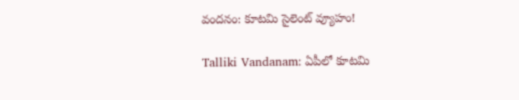వందనం: కూటమి సైలెంట్ వ్యూహం!

Talliki Vandanam: ఏపీలో కూటమి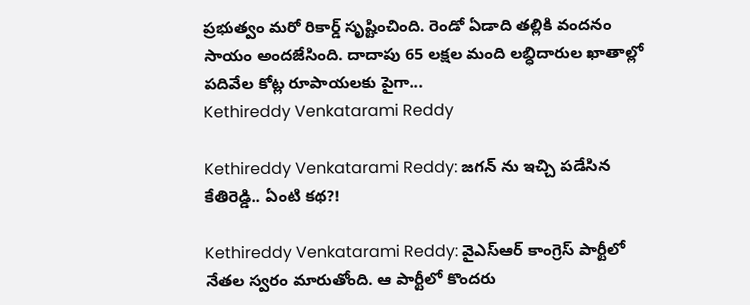ప్రభుత్వం మరో రికార్డ్ సృష్టించింది. రెండో ఏడాది తల్లికి వందనం సాయం అందజేసింది. దాదాపు 65 లక్షల మంది లబ్ధిదారుల ఖాతాల్లో పదివేల కోట్ల రూపాయలకు పైగా...
Kethireddy Venkatarami Reddy

Kethireddy Venkatarami Reddy: జగన్ ను ఇచ్చి పడేసిన కేతిరెడ్డి.. ఏంటి కథ?!

Kethireddy Venkatarami Reddy: వైఎస్ఆర్ కాంగ్రెస్ పార్టీలో నేతల స్వరం మారుతోంది. ఆ పార్టీలో కొందరు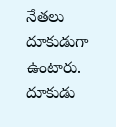నేతలు దూకుడుగా ఉంటారు. దూకుడు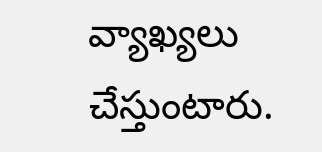వ్యాఖ్యలు చేస్తుంటారు.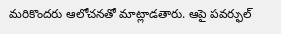మరికొందరు ఆలోచనతో మాట్లాడతారు. ఆపై పవర్ఫుల్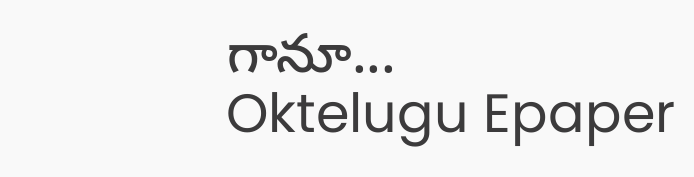గానూ...
Oktelugu Epaper